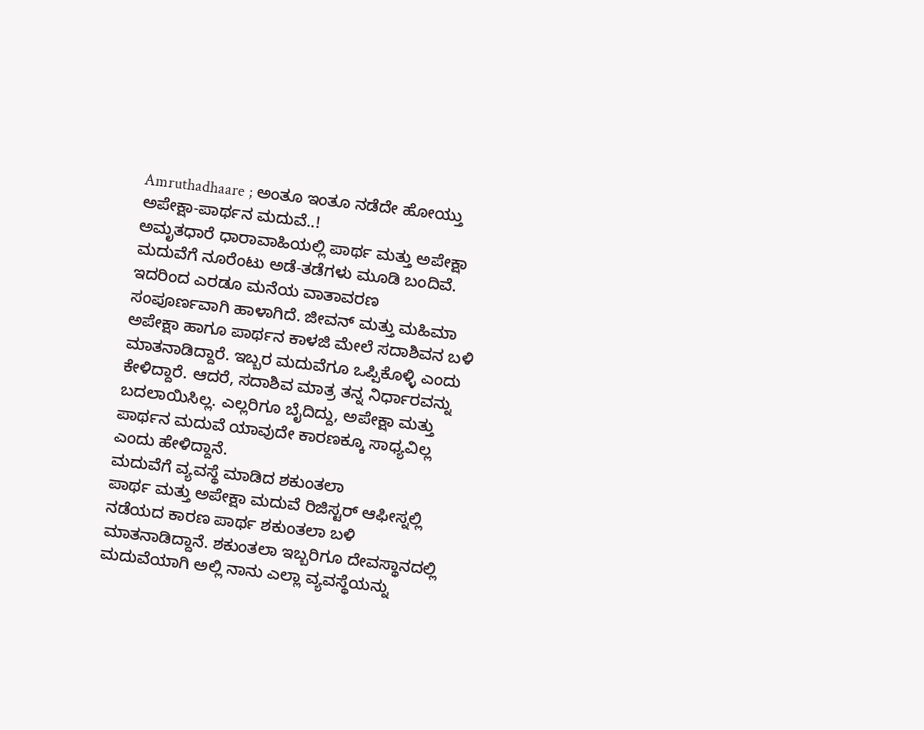Amruthadhaare ; ಅಂತೂ ಇಂತೂ ನಡೆದೇ ಹೋಯ್ತು ಅಪೇಕ್ಷಾ-ಪಾರ್ಥನ ಮದುವೆ..!
ಅಮೃತಧಾರೆ ಧಾರಾವಾಹಿಯಲ್ಲಿ ಪಾರ್ಥ ಮತ್ತು ಅಪೇಕ್ಷಾ ಮದುವೆಗೆ ನೂರೆಂಟು ಅಡೆ-ತಡೆಗಳು ಮೂಡಿ ಬಂದಿವೆ. ಇದರಿಂದ ಎರಡೂ ಮನೆಯ ವಾತಾವರಣ ಸಂಪೂರ್ಣವಾಗಿ ಹಾಳಾಗಿದೆ. ಜೀವನ್ ಮತ್ತು ಮಹಿಮಾ ಅಪೇಕ್ಷಾ ಹಾಗೂ ಪಾರ್ಥನ ಕಾಳಜಿ ಮೇಲೆ ಸದಾಶಿವನ ಬಳಿ ಮಾತನಾಡಿದ್ದಾರೆ. ಇಬ್ಬರ ಮದುವೆಗೂ ಒಪ್ಪಿಕೊಳ್ಳಿ ಎಂದು ಕೇಳಿದ್ದಾರೆ. ಆದರೆ, ಸದಾಶಿವ ಮಾತ್ರ ತನ್ನ ನಿರ್ಧಾರವನ್ನು ಬದಲಾಯಿಸಿಲ್ಲ. ಎಲ್ಲರಿಗೂ ಬೈದಿದ್ದು, ಅಪೇಕ್ಷಾ ಮತ್ತು ಪಾರ್ಥನ ಮದುವೆ ಯಾವುದೇ ಕಾರಣಕ್ಕೂ ಸಾಧ್ಯವಿಲ್ಲ ಎಂದು ಹೇಳಿದ್ದಾನೆ.
ಮದುವೆಗೆ ವ್ಯವಸ್ಥೆ ಮಾಡಿದ ಶಕುಂತಲಾ
ಪಾರ್ಥ ಮತ್ತು ಅಪೇಕ್ಷಾ ಮದುವೆ ರಿಜಿಸ್ಟರ್ ಆಫೀಸ್ನಲ್ಲಿ ನಡೆಯದ ಕಾರಣ ಪಾರ್ಥ ಶಕುಂತಲಾ ಬಳಿ ಮಾತನಾಡಿದ್ದಾನೆ. ಶಕುಂತಲಾ ಇಬ್ಬರಿಗೂ ದೇವಸ್ಥಾನದಲ್ಲಿ ಮದುವೆಯಾಗಿ ಅಲ್ಲಿ ನಾನು ಎಲ್ಲಾ ವ್ಯವಸ್ಥೆಯನ್ನು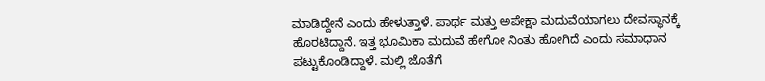ಮಾಡಿದ್ದೇನೆ ಎಂದು ಹೇಳುತ್ತಾಳೆ. ಪಾರ್ಥ ಮತ್ತು ಅಪೇಕ್ಷಾ ಮದುವೆಯಾಗಲು ದೇವಸ್ಥಾನಕ್ಕೆ ಹೊರಟಿದ್ದಾನೆ. ಇತ್ತ ಭೂಮಿಕಾ ಮದುವೆ ಹೇಗೋ ನಿಂತು ಹೋಗಿದೆ ಎಂದು ಸಮಾಧಾನ ಪಟ್ಟುಕೊಂಡಿದ್ದಾಳೆ. ಮಲ್ಲಿ ಜೊತೆಗೆ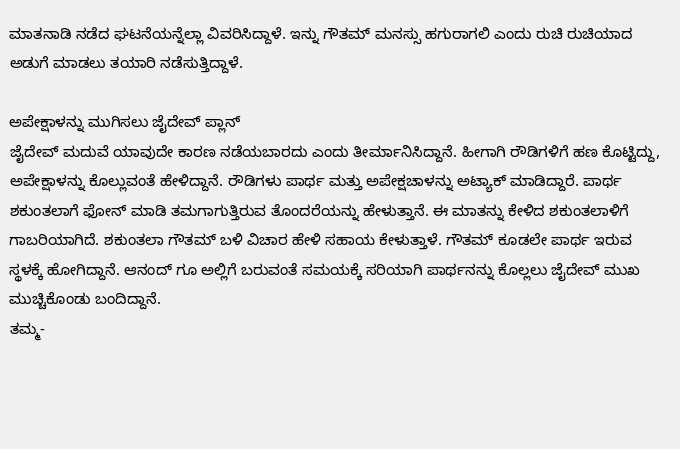ಮಾತನಾಡಿ ನಡೆದ ಘಟನೆಯನ್ನೆಲ್ಲಾ ವಿವರಿಸಿದ್ದಾಳೆ. ಇನ್ನು ಗೌತಮ್ ಮನಸ್ಸು ಹಗುರಾಗಲಿ ಎಂದು ರುಚಿ ರುಚಿಯಾದ ಅಡುಗೆ ಮಾಡಲು ತಯಾರಿ ನಡೆಸುತ್ತಿದ್ದಾಳೆ.

ಅಪೇಕ್ಷಾಳನ್ನು ಮುಗಿಸಲು ಜೈದೇವ್ ಪ್ಲಾನ್
ಜೈದೇವ್ ಮದುವೆ ಯಾವುದೇ ಕಾರಣ ನಡೆಯಬಾರದು ಎಂದು ತೀರ್ಮಾನಿಸಿದ್ದಾನೆ. ಹೀಗಾಗಿ ರೌಡಿಗಳಿಗೆ ಹಣ ಕೊಟ್ಟಿದ್ದು, ಅಪೇಕ್ಷಾಳನ್ನು ಕೊಲ್ಲುವಂತೆ ಹೇಳಿದ್ದಾನೆ. ರೌಡಿಗಳು ಪಾರ್ಥ ಮತ್ತು ಅಪೇಕ್ಷಚಾಳನ್ನು ಅಟ್ಯಾಕ್ ಮಾಡಿದ್ದಾರೆ. ಪಾರ್ಥ ಶಕುಂತಲಾಗೆ ಫೋನ್ ಮಾಡಿ ತಮಗಾಗುತ್ತಿರುವ ತೊಂದರೆಯನ್ನು ಹೇಳುತ್ತಾನೆ. ಈ ಮಾತನ್ನು ಕೇಳಿದ ಶಕುಂತಲಾಳಿಗೆ ಗಾಬರಿಯಾಗಿದೆ. ಶಕುಂತಲಾ ಗೌತಮ್ ಬಳಿ ವಿಚಾರ ಹೇಳಿ ಸಹಾಯ ಕೇಳುತ್ತಾಳೆ. ಗೌತಮ್ ಕೂಡಲೇ ಪಾರ್ಥ ಇರುವ ಸ್ಥಳಕ್ಕೆ ಹೋಗಿದ್ದಾನೆ. ಆನಂದ್ ಗೂ ಅಲ್ಲಿಗೆ ಬರುವಂತೆ ಸಮಯಕ್ಕೆ ಸರಿಯಾಗಿ ಪಾರ್ಥನನ್ನು ಕೊಲ್ಲಲು ಜೈದೇವ್ ಮುಖ ಮುಚ್ಚಿಕೊಂಡು ಬಂದಿದ್ದಾನೆ.
ತಮ್ಮ-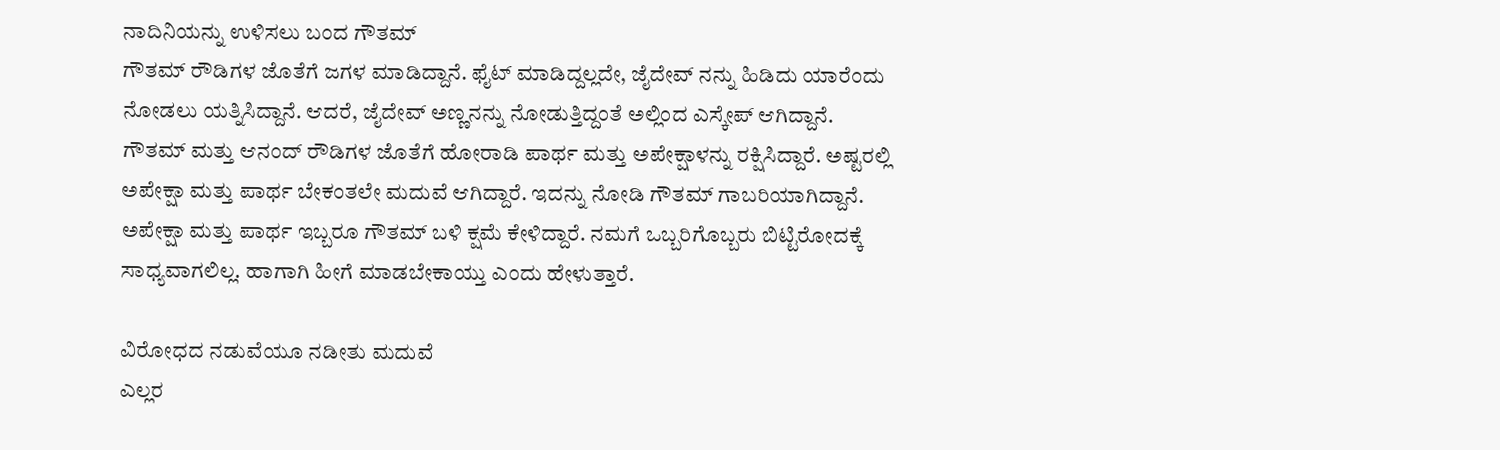ನಾದಿನಿಯನ್ನು ಉಳಿಸಲು ಬಂದ ಗೌತಮ್
ಗೌತಮ್ ರೌಡಿಗಳ ಜೊತೆಗೆ ಜಗಳ ಮಾಡಿದ್ದಾನೆ. ಫೈಟ್ ಮಾಡಿದ್ದಲ್ಲದೇ, ಜೈದೇವ್ ನನ್ನು ಹಿಡಿದು ಯಾರೆಂದು ನೋಡಲು ಯತ್ನಿಸಿದ್ದಾನೆ. ಆದರೆ, ಜೈದೇವ್ ಅಣ್ಣನನ್ನು ನೋಡುತ್ತಿದ್ದಂತೆ ಅಲ್ಲಿಂದ ಎಸ್ಕೇಪ್ ಆಗಿದ್ದಾನೆ. ಗೌತಮ್ ಮತ್ತು ಆನಂದ್ ರೌಡಿಗಳ ಜೊತೆಗೆ ಹೋರಾಡಿ ಪಾರ್ಥ ಮತ್ತು ಅಪೇಕ್ಷಾಳನ್ನು ರಕ್ಷಿಸಿದ್ದಾರೆ. ಅಷ್ಟರಲ್ಲಿ ಅಪೇಕ್ಷಾ ಮತ್ತು ಪಾರ್ಥ ಬೇಕಂತಲೇ ಮದುವೆ ಆಗಿದ್ದಾರೆ. ಇದನ್ನು ನೋಡಿ ಗೌತಮ್ ಗಾಬರಿಯಾಗಿದ್ದಾನೆ. ಅಪೇಕ್ಷಾ ಮತ್ತು ಪಾರ್ಥ ಇಬ್ಬರೂ ಗೌತಮ್ ಬಳಿ ಕ್ಷಮೆ ಕೇಳಿದ್ದಾರೆ. ನಮಗೆ ಒಬ್ಬರಿಗೊಬ್ಬರು ಬಿಟ್ಟಿರೋದಕ್ಕೆ ಸಾಧ್ಯವಾಗಲಿಲ್ಲ. ಹಾಗಾಗಿ ಹೀಗೆ ಮಾಡಬೇಕಾಯ್ತು ಎಂದು ಹೇಳುತ್ತಾರೆ.

ವಿರೋಧದ ನಡುವೆಯೂ ನಡೀತು ಮದುವೆ
ಎಲ್ಲರ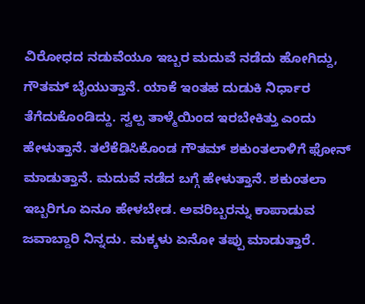ವಿರೋಧದ ನಡುವೆಯೂ ಇಬ್ಬರ ಮದುವೆ ನಡೆದು ಹೋಗಿದ್ದು, ಗೌತಮ್ ಬೈಯುತ್ತಾನೆ. ಯಾಕೆ ಇಂತಹ ದುಡುಕಿ ನಿರ್ಧಾರ ತೆಗೆದುಕೊಂಡಿದ್ದು. ಸ್ವಲ್ಪ ತಾಳ್ಮೆಯಿಂದ ಇರಬೇಕಿತ್ತು ಎಂದು ಹೇಳುತ್ತಾನೆ. ತಲೆಕೆಡಿಸಿಕೊಂಡ ಗೌತಮ್ ಶಕುಂತಲಾಳಿಗೆ ಫೋನ್ ಮಾಡುತ್ತಾನೆ. ಮದುವೆ ನಡೆದ ಬಗ್ಗೆ ಹೇಳುತ್ತಾನೆ. ಶಕುಂತಲಾ ಇಬ್ಬರಿಗೂ ಏನೂ ಹೇಳಬೇಡ. ಅವರಿಬ್ಬರನ್ನು ಕಾಪಾಡುವ ಜವಾಬ್ದಾರಿ ನಿನ್ನದು. ಮಕ್ಕಳು ಏನೋ ತಪ್ಪು ಮಾಡುತ್ತಾರೆ.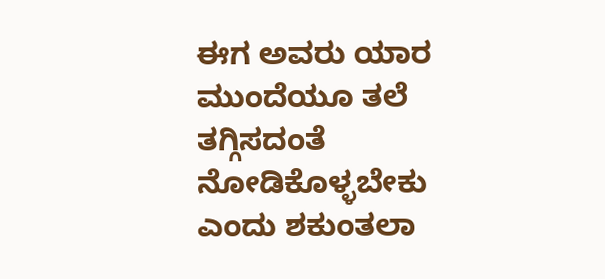ಈಗ ಅವರು ಯಾರ ಮುಂದೆಯೂ ತಲೆ ತಗ್ಗಿಸದಂತೆ ನೋಡಿಕೊಳ್ಳಬೇಕು ಎಂದು ಶಕುಂತಲಾ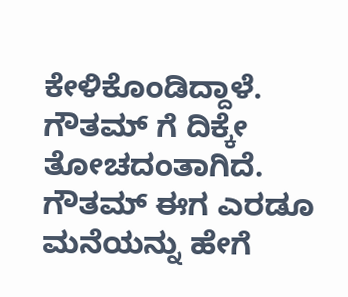ಕೇಳಿಕೊಂಡಿದ್ದಾಳೆ. ಗೌತಮ್ ಗೆ ದಿಕ್ಕೇ ತೋಚದಂತಾಗಿದೆ. ಗೌತಮ್ ಈಗ ಎರಡೂ ಮನೆಯನ್ನು ಹೇಗೆ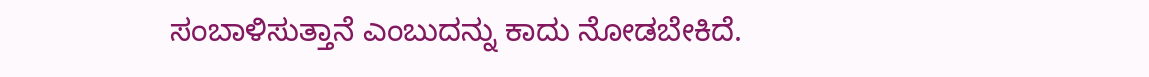ಸಂಬಾಳಿಸುತ್ತಾನೆ ಎಂಬುದನ್ನು ಕಾದು ನೋಡಬೇಕಿದೆ.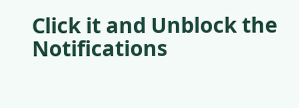Click it and Unblock the Notifications